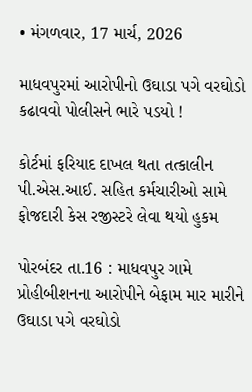• મંગળવાર, 17 માર્ચ, 2026

માધવપુરમાં આરોપીનો ઉઘાડા પગે વરઘોડો કઢાવવો પોલીસને ભારે પડયો !

કોર્ટમાં ફરિયાદ દાખલ થતા તત્કાલીન પી.એસ.આઈ. સહિત કર્મચારીઓ સામે ફોજદારી કેસ રજીસ્ટરે લેવા થયો હુકમ

પોરબંદર તા.16 : માધવપુર ગામે પ્રોહીબીશનના આરોપીને બેફામ માર મારીને ઉઘાડા પગે વરઘોડો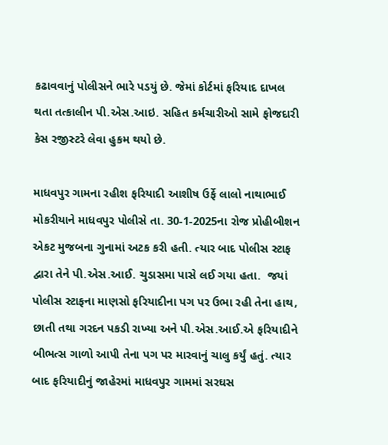કઢાવવાનું પોલીસને ભારે પડયું છે. જેમાં કોર્ટમાં ફરિયાદ દાખલ થતા તત્કાલીન પી.એસ.આઇ. સહિત કર્મચારીઓ સામે ફોજદારી કેસ રજીસ્ટરે લેવા હુકમ થયો છે.

માધવપુર ગામના રહીશ ફરિયાદી આશીષ ઉર્ફે લાલો નાથાભાઈ મોકરીયાને માધવપુર પોલીસે તા. 30-1-2025ના રોજ પ્રોહીબીશન એકટ મુજબના ગુનામાં અટક કરી હતી. ત્યાર બાદ પોલીસ સ્ટાફ દ્વારા તેને પી.એસ.આઈ. ચુડાસમા પાસે લઈ ગયા હતા.  જયાં પોલીસ સ્ટાફના માણસો ફરિયાદીના પગ પર ઉભા રહી તેના હાથ, છાતી તથા ગરદન પકડી રાખ્યા અને પી.એસ.આઈ.એ ફરિયાદીને બીભત્સ ગાળો આપી તેના પગ પર મારવાનું ચાલુ કર્યું હતું. ત્યાર બાદ ફરિયાદીનું જાહેરમાં માધવપુર ગામમાં સરઘસ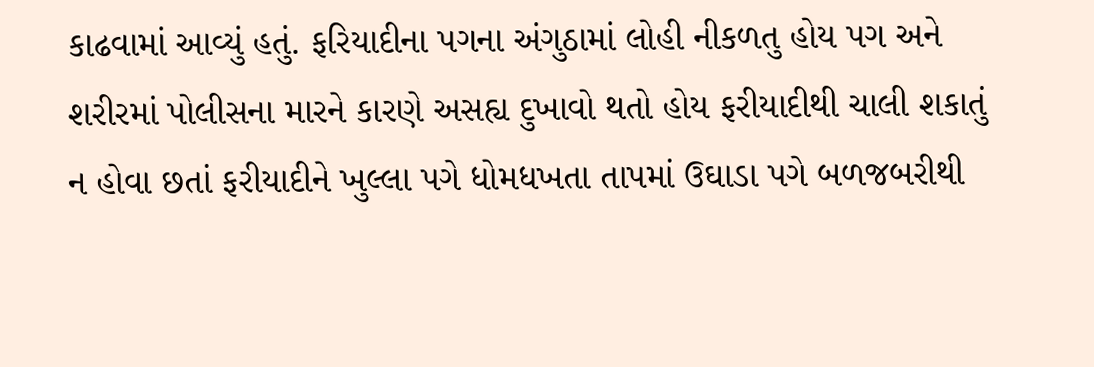કાઢવામાં આવ્યું હતું. ફરિયાદીના પગના અંગુઠામાં લોહી નીકળતુ હોય પગ અને શરીરમાં પોલીસના મારને કારણે અસહ્ય દુખાવો થતો હોય ફરીયાદીથી ચાલી શકાતું ન હોવા છતાં ફરીયાદીને ખુલ્લા પગે ધોમધખતા તાપમાં ઉઘાડા પગે બળજબરીથી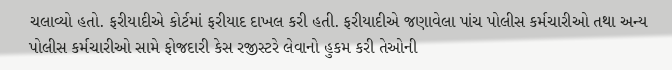ચલાવ્યો હતો. ફરીયાદીએ કોર્ટમાં ફરીયાદ દાખલ કરી હતી. ફરીયાદીએ જણાવેલા પાંચ પોલીસ કર્મચારીઓ તથા અન્ય પોલીસ કર્મચારીઓ સામે ફોજદારી કેસ રજીસ્ટરે લેવાનો હુકમ કરી તેઓની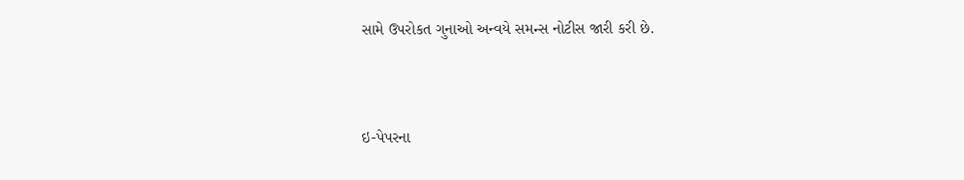સામે ઉપરોકત ગુનાઓ અન્વયે સમન્સ નોટીસ જારી કરી છે.



ઇ-પેપરના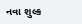નવા શુલ્ક